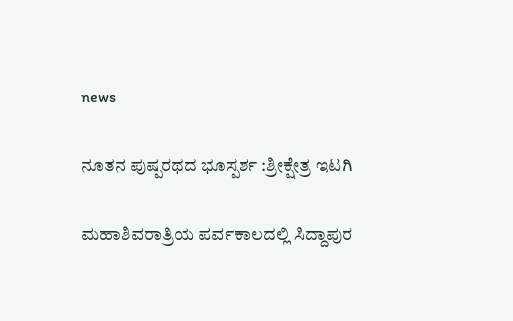news

ನೂತನ ಪುಷ್ಪರಥದ ಭೂಸ್ಪರ್ಶ :ಶ್ರೀಕ್ಷೇತ್ರ ಇಟಗಿ

ಮಹಾಶಿವರಾತ್ರಿಯ ಪರ್ವಕಾಲದಲ್ಲಿ ಸಿದ್ದಾಪುರ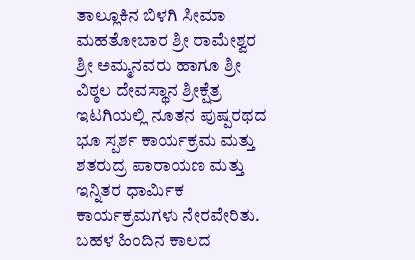ತಾಲ್ಲೂಕಿನ ಬಿಳಗಿ ಸೀಮಾ ಮಹತೋಬಾರ ಶ್ರೀ ರಾಮೇಶ್ವರ ಶ್ರೀ ಅಮ್ಮನವರು ಹಾಗೂ ಶ್ರೀ ವಿಠ್ಠಲ ದೇವಸ್ಥಾನ ಶ್ರೀಕ್ಷೆತ್ರ ಇಟಗಿಯಲ್ಲಿ ನೂತನ ಪುಷ್ಪರಥದ ಭೂ ಸ್ಪರ್ಶ ಕಾರ್ಯಕ್ರಮ ಮತ್ತು ಶತರುದ್ರ ಪಾರಾಯಣ ಮತ್ತು ಇನ್ನಿತರ ಧಾರ್ಮಿಕ ಕಾರ್ಯಕ್ರಮಗಳು ನೇರವೇರಿತು. ಬಹಳ ಹಿಂದಿನ ಕಾಲದ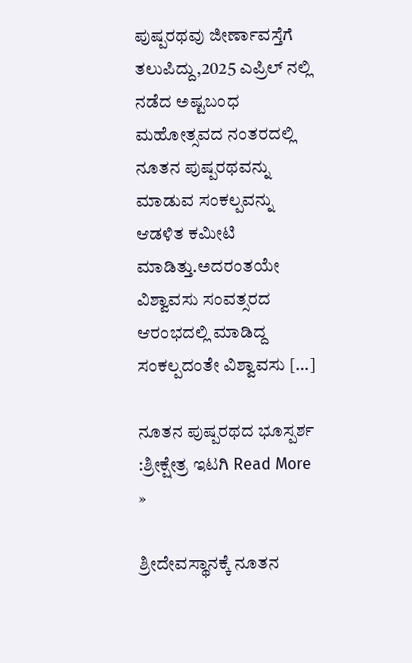ಪುಷ್ಪರಥವು ಜೀರ್ಣಾವಸ್ತೆಗೆ ತಲುಪಿದ್ದು,2025 ಎಪ್ರಿಲ್ ನಲ್ಲಿ ನಡೆದ ಅಷ್ಟಬಂಧ ಮಹೋತ್ಸವದ ನಂತರದಲ್ಲಿ ನೂತನ ಪುಷ್ಪರಥವನ್ನು ಮಾಡುವ ಸಂಕಲ್ಪವನ್ನು ಆಡಳಿತ ಕಮೀಟಿ ಮಾಡಿತ್ತು.ಅದರಂತಯೇ ವಿಶ್ವಾವಸು ಸಂವತ್ಸರದ ಆರಂಭದಲ್ಲಿ ಮಾಡಿದ್ದ ಸಂಕಲ್ಪದಂತೇ ವಿಶ್ವಾವಸು […]

ನೂತನ ಪುಷ್ಪರಥದ ಭೂಸ್ಪರ್ಶ :ಶ್ರೀಕ್ಷೇತ್ರ ಇಟಗಿ Read More »

ಶ್ರೀದೇವಸ್ಥಾನಕ್ಕೆ ನೂತನ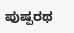ಪುಷ್ಪರಥ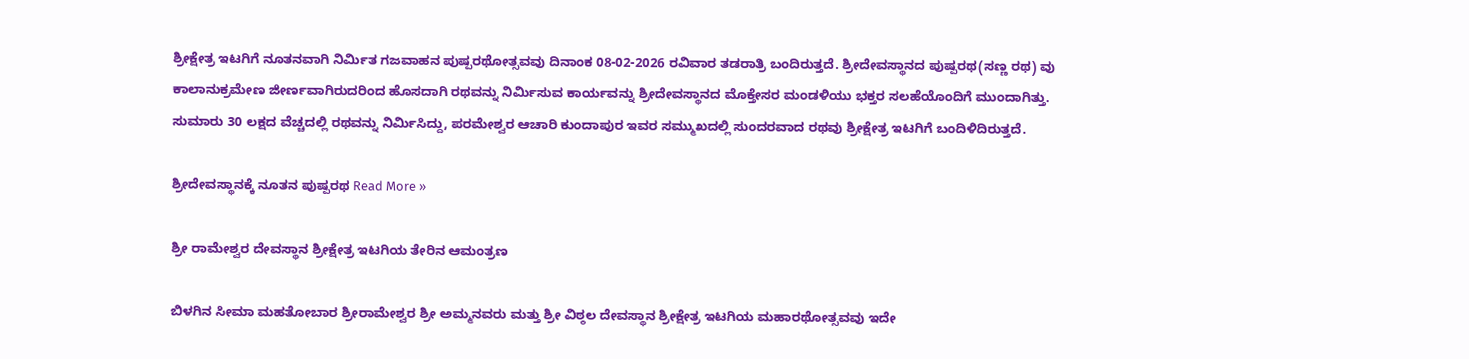ಶ್ರೀಕ್ಷೇತ್ರ ಇಟಗಿಗೆ ನೂತನವಾಗಿ ನಿರ್ಮಿತ ಗಜವಾಹನ ಪುಷ್ಪರಥೋತ್ಸವವು ದಿನಾಂಕ 08-02-2026 ರವಿವಾರ ತಡರಾತ್ರಿ ಬಂದಿರುತ್ತದೆ. ಶ್ರೀದೇವಸ್ಥಾನದ ಪುಷ್ಪರಥ(ಸಣ್ಣ ರಥ) ವು ಕಾಲಾನುಕ್ರಮೇಣ ಜೀರ್ಣವಾಗಿರುದರಿಂದ ಹೊಸದಾಗಿ ರಥವನ್ನು ನಿರ್ಮಿಸುವ ಕಾರ್ಯವನ್ನು ಶ್ರೀದೇವಸ್ಥಾನದ ಮೊಕ್ತೇಸರ ಮಂಡಳಿಯು ಭಕ್ತರ ಸಲಹೆಯೊಂದಿಗೆ ಮುಂದಾಗಿತ್ತು. ಸುಮಾರು 30 ಲಕ್ಷದ ವೆಚ್ಚದಲ್ಲಿ ರಥವನ್ನು ನಿರ್ಮಿಸಿದ್ದು, ಪರಮೇಶ್ವರ ಆಚಾರಿ ಕುಂದಾಪುರ ಇವರ ಸಮ್ಮುಖದಲ್ಲಿ ಸುಂದರವಾದ ರಥವು ಶ್ರೀಕ್ಷೇತ್ರ ಇಟಗಿಗೆ ಬಂದಿಳಿದಿರುತ್ತದೆ.

ಶ್ರೀದೇವಸ್ಥಾನಕ್ಕೆ ನೂತನ ಪುಷ್ಪರಥ Read More »

ಶ್ರೀ ರಾಮೇಶ್ವರ ದೇವಸ್ಥಾನ ಶ್ರೀಕ್ಷೇತ್ರ ಇಟಗಿಯ ತೇರಿನ ಆಮಂತ್ರಣ

ಬಿಳಗಿನ ಸೀಮಾ ಮಹತೋಬಾರ ಶ್ರೀರಾಮೇಶ್ವರ ಶ್ರೀ ಅಮ್ಮನವರು ಮತ್ತು ಶ್ರೀ ವಿಠ್ಠಲ ದೇವಸ್ಥಾನ ಶ್ರೀಕ್ಷೇತ್ರ ಇಟಗಿಯ ಮಹಾರಥೋತ್ಸವವು ಇದೇ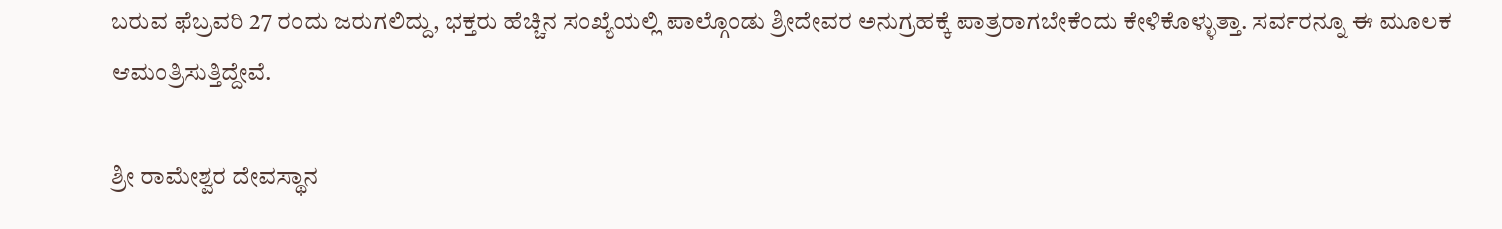ಬರುವ ಫೆಬ್ರವರಿ 27 ರಂದು ಜರುಗಲಿದ್ದು, ಭಕ್ತರು ಹೆಚ್ಚಿನ ಸಂಖ್ಯೆಯಲ್ಲಿ ಪಾಲ್ಗೊಂಡು ಶ್ರೀದೇವರ ಅನುಗ್ರಹಕ್ಕೆ ಪಾತ್ರರಾಗಬೇಕೆಂದು ಕೇಳಿಕೊಳ್ಳುತ್ತಾ. ಸರ್ವರನ್ನೂ ಈ ಮೂಲಕ ಆಮಂತ್ರಿಸುತ್ತಿದ್ದೇವೆ.

ಶ್ರೀ ರಾಮೇಶ್ವರ ದೇವಸ್ಥಾನ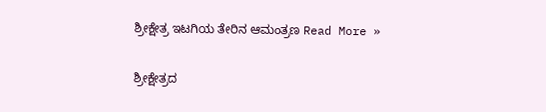ಶ್ರೀಕ್ಷೇತ್ರ ಇಟಗಿಯ ತೇರಿನ ಆಮಂತ್ರಣ Read More »

ಶ್ರೀಕ್ಷೇತ್ರದ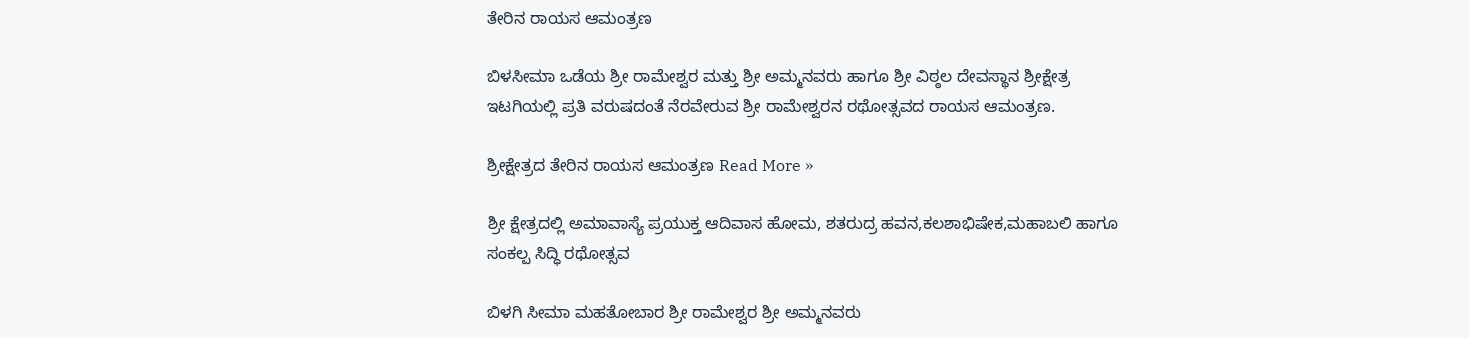ತೇರಿನ ರಾಯಸ ಆಮಂತ್ರಣ

ಬಿಳಸೀಮಾ ಒಡೆಯ ಶ್ರೀ ರಾಮೇಶ್ವರ ಮತ್ತು ಶ್ರೀ ಅಮ್ಮನವರು ಹಾಗೂ ಶ್ರೀ ವಿಠ್ಠಲ ದೇವಸ್ಥಾನ ಶ್ರೀಕ್ಷೇತ್ರ ಇಟಗಿಯಲ್ಲಿ ಪ್ರತಿ ವರುಷದಂತೆ ನೆರವೇರುವ ಶ್ರೀ ರಾಮೇಶ್ವರನ ರಥೋತ್ಸವದ ರಾಯಸ ಆಮಂತ್ರಣ.

ಶ್ರೀಕ್ಷೇತ್ರದ ತೇರಿನ ರಾಯಸ ಆಮಂತ್ರಣ Read More »

ಶ್ರೀ ಕ್ಷೇತ್ರದಲ್ಲಿ ಅಮಾವಾಸ್ಯೆ ಪ್ರಯುಕ್ತ ಆದಿವಾಸ ಹೋಮ, ಶತರುದ್ರ ಹವನ,ಕಲಶಾಭಿಷೇಕ,ಮಹಾಬಲಿ ಹಾಗೂ ಸಂಕಲ್ಪ ಸಿದ್ಧಿ ರಥೋತ್ಸವ

ಬಿಳಗಿ ಸೀಮಾ ಮಹತೋಬಾರ ಶ್ರೀ ರಾಮೇಶ್ವರ ಶ್ರೀ ಅಮ್ಮನವರು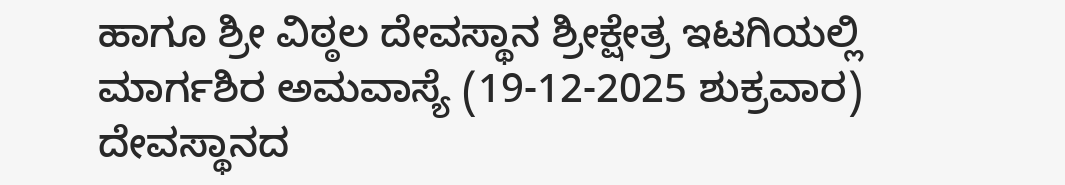ಹಾಗೂ ಶ್ರೀ ವಿಠ್ಠಲ ದೇವಸ್ಥಾನ ಶ್ರೀಕ್ಷೇತ್ರ ಇಟಗಿಯಲ್ಲಿ ಮಾರ್ಗಶಿರ ಅಮವಾಸ್ಯೆ (19-12-2025 ಶುಕ್ರವಾರ) ದೇವಸ್ಥಾನದ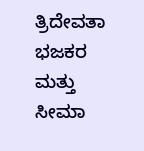ತ್ರಿದೇವತಾ ಭಜಕರ ಮತ್ತು ಸೀಮಾ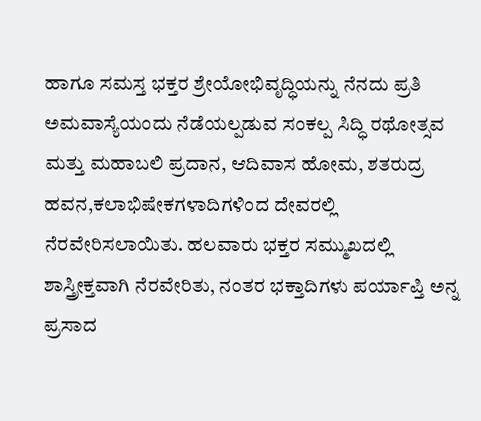ಹಾಗೂ ಸಮಸ್ತ ಭಕ್ತರ ಶ್ರೇಯೋಭಿವೃದ್ಧಿಯನ್ನು ನೆನದು ಪ್ರತಿ ಅಮವಾಸ್ಯೆಯಂದು ನೆಡೆಯಲ್ಪಡುವ ಸಂಕಲ್ಪ ಸಿದ್ಧಿ ರಥೋತ್ಸವ ಮತ್ತು ಮಹಾಬಲಿ ಪ್ರದಾನ, ಆದಿವಾಸ ಹೋಮ, ಶತರುದ್ರ ಹವನ,ಕಲಾಭಿಷೇಕಗಳಾದಿಗಳಿಂದ ದೇವರಲ್ಲಿ ನೆರವೇರಿಸಲಾಯಿತು. ಹಲವಾರು ಭಕ್ತರ ಸಮ್ಮುಖದಲ್ಲಿ ಶಾಸ್ತ್ರೀಕ್ತವಾಗಿ ನೆರವೇರಿತು, ನಂತರ ಭಕ್ತಾದಿಗಳು ಪರ್ಯಾಪ್ತಿ ಅನ್ನ ಪ್ರಸಾದ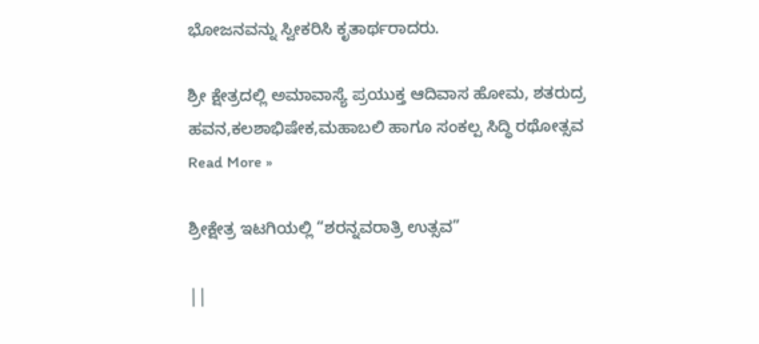ಭೋಜನವನ್ನು ಸ್ವೀಕರಿಸಿ ಕೃತಾರ್ಥರಾದರು.

ಶ್ರೀ ಕ್ಷೇತ್ರದಲ್ಲಿ ಅಮಾವಾಸ್ಯೆ ಪ್ರಯುಕ್ತ ಆದಿವಾಸ ಹೋಮ, ಶತರುದ್ರ ಹವನ,ಕಲಶಾಭಿಷೇಕ,ಮಹಾಬಲಿ ಹಾಗೂ ಸಂಕಲ್ಪ ಸಿದ್ಧಿ ರಥೋತ್ಸವ Read More »

ಶ್ರೀಕ್ಷೇತ್ರ ಇಟಗಿಯಲ್ಲಿ “ಶರನ್ನವರಾತ್ರಿ ಉತ್ಸವ”

||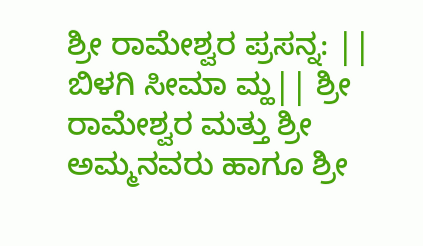ಶ್ರೀ ರಾಮೇಶ್ವರ ಪ್ರಸನ್ನ: || ಬಿಳಗಿ ಸೀಮಾ ಮ್ಹ|| ಶ್ರೀ ರಾಮೇಶ್ವರ ಮತ್ತು ಶ್ರೀ ಅಮ್ಮನವರು ಹಾಗೂ ಶ್ರೀ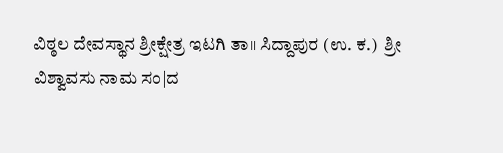ವಿಠ್ಠಲ ದೇವಸ್ಥಾನ ಶ್ರೀಕ್ಷೇತ್ರ ಇಟಗಿ ತಾ॥ ಸಿದ್ದಾಪುರ (ಉ. ಕ.)  ಶ್ರೀ ವಿಶ್ವಾವಸು ನಾಮ ಸಂ|ದ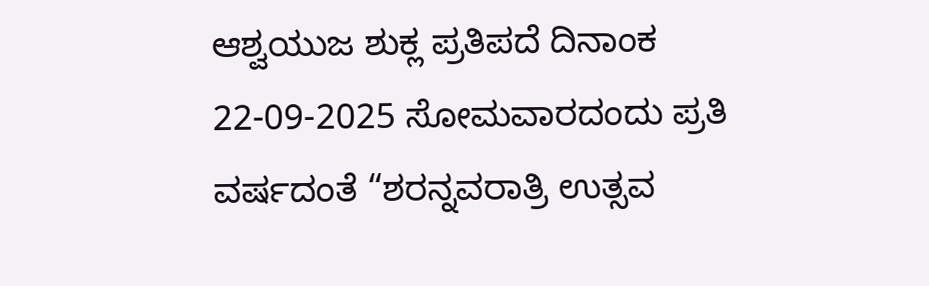ಆಶ್ವಯುಜ ಶುಕ್ಲ ಪ್ರತಿಪದೆ ದಿನಾಂಕ 22-09-2025 ಸೋಮವಾರದಂದು ಪ್ರತಿ ವರ್ಷದಂತೆ “ಶರನ್ನವರಾತ್ರಿ ಉತ್ಸವ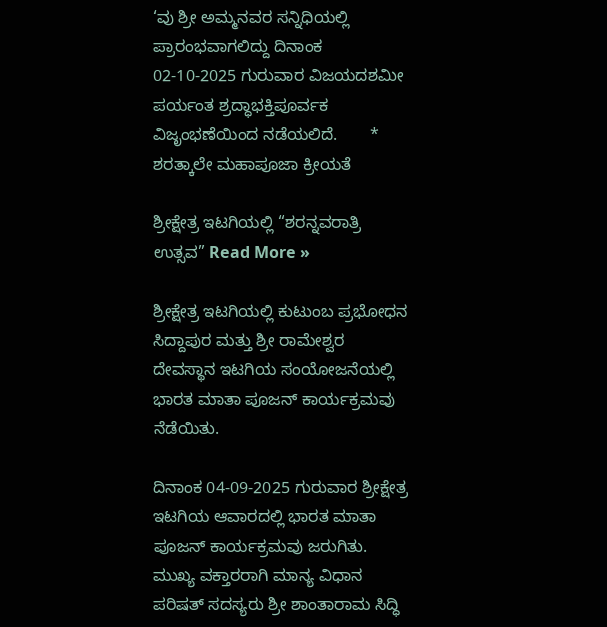‘ವು ಶ್ರೀ ಅಮ್ಮನವರ ಸನ್ನಿಧಿಯಲ್ಲಿ ಪ್ರಾರಂಭವಾಗಲಿದ್ದು ದಿನಾಂಕ 02-10-2025 ಗುರುವಾರ ವಿಜಯದಶಮೀ ಪರ್ಯಂತ ಶ್ರದ್ಧಾಭಕ್ತಿಪೂರ್ವಕ ವಿಜೃಂಭಣೆಯಿಂದ ನಡೆಯಲಿದೆ.       * ಶರತ್ಕಾಲೇ ಮಹಾಪೂಜಾ ಕ್ರೀಯತೆ

ಶ್ರೀಕ್ಷೇತ್ರ ಇಟಗಿಯಲ್ಲಿ “ಶರನ್ನವರಾತ್ರಿ ಉತ್ಸವ” Read More »

ಶ್ರೀಕ್ಷೇತ್ರ ಇಟಗಿಯಲ್ಲಿ ಕುಟುಂಬ ಪ್ರಭೋಧನ ಸಿದ್ದಾಪುರ ಮತ್ತು ಶ್ರೀ ರಾಮೇಶ್ವರ ದೇವಸ್ಥಾನ ಇಟಗಿಯ ಸಂಯೋಜನೆಯಲ್ಲಿ ಭಾರತ ಮಾತಾ ಪೂಜನ್ ಕಾರ್ಯಕ್ರಮವು ನೆಡೆಯಿತು.

ದಿನಾಂಕ 04-09-2025 ಗುರುವಾರ ಶ್ರೀಕ್ಷೇತ್ರ ಇಟಗಿಯ ಆವಾರದಲ್ಲಿ ಭಾರತ ಮಾತಾ ಪೂಜನ್ ಕಾರ್ಯಕ್ರಮವು ಜರುಗಿತು. ಮುಖ್ಯ ವಕ್ತಾರರಾಗಿ ಮಾನ್ಯ ವಿಧಾನ ಪರಿಷತ್ ಸದಸ್ಯರು ಶ್ರೀ ಶಾಂತಾರಾಮ ಸಿದ್ಧಿ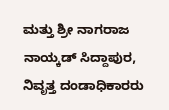ಮತ್ತು ಶ್ರೀ ನಾಗರಾಜ ನಾಯ್ಕಡ್ ಸಿದ್ದಾಪುರ, ನಿವೃತ್ತ ದಂಡಾಧಿಕಾರರು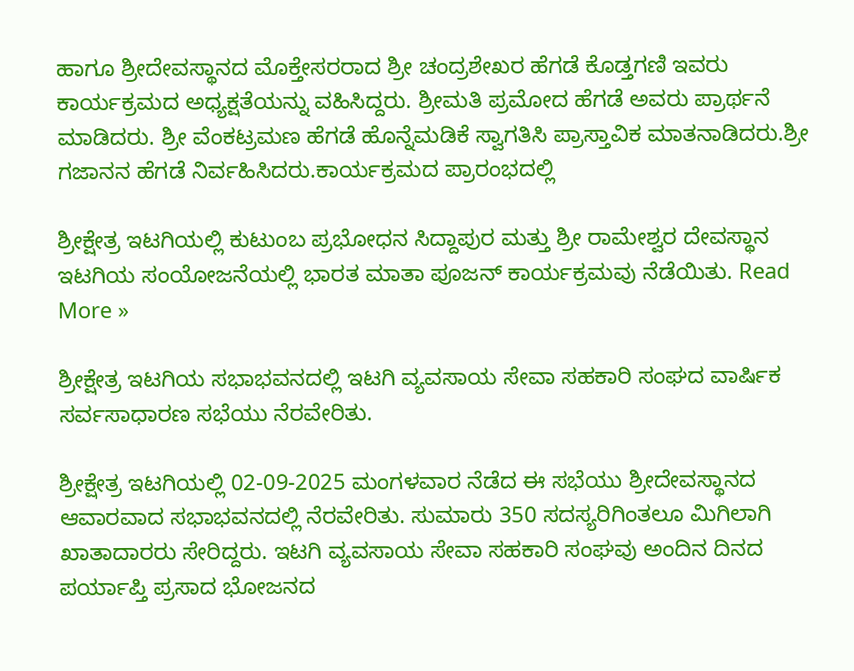ಹಾಗೂ ಶ್ರೀದೇವಸ್ಥಾನದ ಮೊಕ್ತೇಸರರಾದ ಶ್ರೀ ಚಂದ್ರಶೇಖರ ಹೆಗಡೆ ಕೊಡ್ತಗಣಿ ಇವರು ಕಾರ್ಯಕ್ರಮದ ಅಧ್ಯಕ್ಷತೆಯನ್ನು ವಹಿಸಿದ್ದರು. ಶ್ರೀಮತಿ ಪ್ರಮೋದ ಹೆಗಡೆ ಅವರು ಪ್ರಾರ್ಥನೆ ಮಾಡಿದರು. ಶ್ರೀ ವೆಂಕಟ್ರಮಣ ಹೆಗಡೆ ಹೊನ್ನೆಮಡಿಕೆ ಸ್ವಾಗತಿಸಿ ಪ್ರಾಸ್ತಾವಿಕ ಮಾತನಾಡಿದರು.ಶ್ರೀ ಗಜಾನನ ಹೆಗಡೆ ನಿರ್ವಹಿಸಿದರು.ಕಾರ್ಯಕ್ರಮದ ಪ್ರಾರಂಭದಲ್ಲಿ

ಶ್ರೀಕ್ಷೇತ್ರ ಇಟಗಿಯಲ್ಲಿ ಕುಟುಂಬ ಪ್ರಭೋಧನ ಸಿದ್ದಾಪುರ ಮತ್ತು ಶ್ರೀ ರಾಮೇಶ್ವರ ದೇವಸ್ಥಾನ ಇಟಗಿಯ ಸಂಯೋಜನೆಯಲ್ಲಿ ಭಾರತ ಮಾತಾ ಪೂಜನ್ ಕಾರ್ಯಕ್ರಮವು ನೆಡೆಯಿತು. Read More »

ಶ್ರೀಕ್ಷೇತ್ರ ಇಟಗಿಯ ಸಭಾಭವನದಲ್ಲಿ ಇಟಗಿ ವ್ಯವಸಾಯ ಸೇವಾ ಸಹಕಾರಿ ಸಂಘದ ವಾರ್ಷಿಕ ಸರ್ವಸಾಧಾರಣ ಸಭೆಯು ನೆರವೇರಿತು.

ಶ್ರೀಕ್ಷೇತ್ರ ಇಟಗಿಯಲ್ಲಿ 02-09-2025 ಮಂಗಳವಾರ ನೆಡೆದ ಈ ಸಭೆಯು ಶ್ರೀದೇವಸ್ಥಾನದ ಆವಾರವಾದ ಸಭಾಭವನದಲ್ಲಿ ನೆರವೇರಿತು. ಸುಮಾರು 350 ಸದಸ್ಯರಿಗಿಂತಲೂ ಮಿಗಿಲಾಗಿ ಖಾತಾದಾರರು ಸೇರಿದ್ದರು. ಇಟಗಿ ವ್ಯವಸಾಯ ಸೇವಾ ಸಹಕಾರಿ ಸಂಘವು ಅಂದಿನ ದಿನದ ಪರ್ಯಾಪ್ತಿ ಪ್ರಸಾದ ಭೋಜನದ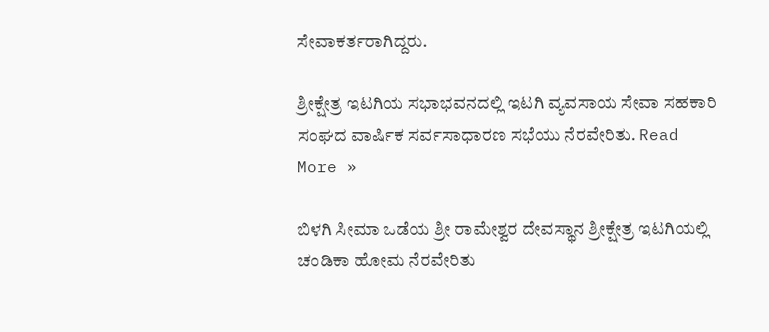ಸೇವಾಕರ್ತರಾಗಿದ್ದರು.

ಶ್ರೀಕ್ಷೇತ್ರ ಇಟಗಿಯ ಸಭಾಭವನದಲ್ಲಿ ಇಟಗಿ ವ್ಯವಸಾಯ ಸೇವಾ ಸಹಕಾರಿ ಸಂಘದ ವಾರ್ಷಿಕ ಸರ್ವಸಾಧಾರಣ ಸಭೆಯು ನೆರವೇರಿತು. Read More »

ಬಿಳಗಿ ಸೀಮಾ ಒಡೆಯ ಶ್ರೀ ರಾಮೇಶ್ವರ ದೇವಸ್ಥಾನ ‌ಶ್ರೀಕ್ಷೇತ್ರ ಇಟಗಿಯಲ್ಲಿ ಚಂಡಿಕಾ ಹೋಮ ನೆರವೇರಿತು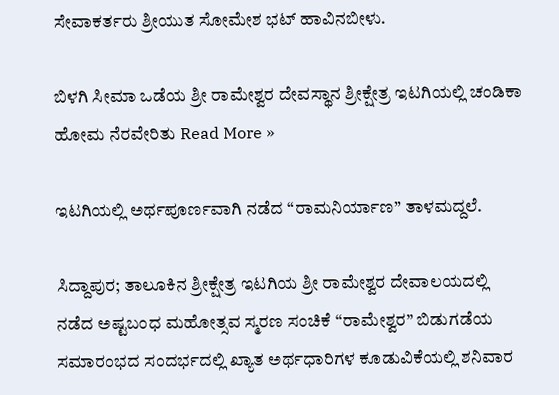ಸೇವಾಕರ್ತರು ಶ್ರೀಯುತ ಸೋಮೇಶ ಭಟ್ ಹಾವಿನಬೀಳು.

ಬಿಳಗಿ ಸೀಮಾ ಒಡೆಯ ಶ್ರೀ ರಾಮೇಶ್ವರ ದೇವಸ್ಥಾನ ‌ಶ್ರೀಕ್ಷೇತ್ರ ಇಟಗಿಯಲ್ಲಿ ಚಂಡಿಕಾ ಹೋಮ ನೆರವೇರಿತು Read More »

ಇಟಗಿಯಲ್ಲಿ ಅರ್ಥಪೂರ್ಣವಾಗಿ ನಡೆದ “ರಾಮನಿರ್ಯಾಣ” ತಾಳಮದ್ದಲೆ.

ಸಿದ್ದಾಪುರ; ತಾಲೂಕಿನ ಶ್ರೀಕ್ಷೇತ್ರ ಇಟಗಿಯ ಶ್ರೀ ರಾಮೇಶ್ವರ ದೇವಾಲಯದಲ್ಲಿ ನಡೆದ ಅಷ್ಟಬಂಧ ಮಹೋತ್ಸವ ಸ್ಮರಣ ಸಂಚಿಕೆ “ರಾಮೇಶ್ವರ” ಬಿಡುಗಡೆಯ ಸಮಾರಂಭದ ಸಂದರ್ಭದಲ್ಲಿ ಖ್ಯಾತ ಅರ್ಥಧಾರಿಗಳ ಕೂಡುವಿಕೆಯಲ್ಲಿ ಶನಿವಾರ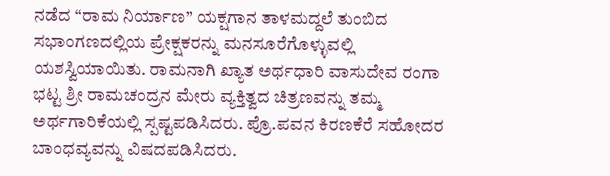ನಡೆದ “ರಾಮ ನಿರ್ಯಾಣ” ಯಕ್ಷಗಾನ ತಾಳಮದ್ದಲೆ ತುಂಬಿದ ಸಭಾಂಗಣದಲ್ಲಿಯ ಪ್ರೇಕ್ಷಕರನ್ನು ಮನಸೂರೆಗೊಳ್ಳುವಲ್ಲಿ ಯಶಸ್ವಿಯಾಯಿತು. ರಾಮನಾಗಿ ಖ್ಯಾತ ಅರ್ಥಧಾರಿ ವಾಸುದೇವ ರಂಗಾ ಭಟ್ಟ ಶ್ರೀ ರಾಮಚಂದ್ರನ ಮೇರು ವ್ಯಕ್ತಿತ್ವದ ಚಿತ್ರಣವನ್ನು ತಮ್ಮ ಅರ್ಥಗಾರಿಕೆಯಲ್ಲಿ ಸ್ಪಷ್ಟಪಡಿಸಿದರು. ಪ್ರೊ.ಪವನ ಕಿರಣಕೆರೆ ಸಹೋದರ ಬಾಂಧವ್ಯವನ್ನು ವಿಷದಪಡಿಸಿದರು.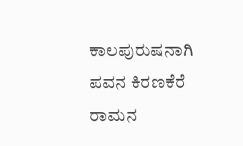ಕಾಲಪುರುಷನಾಗಿ ಪವನ ಕಿರಣಕೆರೆ ರಾಮನ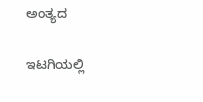ಅಂತ್ಯದ

ಇಟಗಿಯಲ್ಲಿ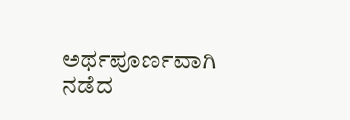ಅರ್ಥಪೂರ್ಣವಾಗಿ ನಡೆದ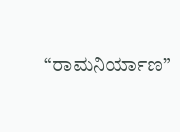“ರಾಮನಿರ್ಯಾಣ”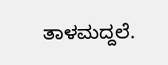ತಾಳಮದ್ದಲೆ.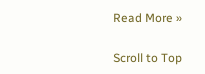Read More »

Scroll to Top